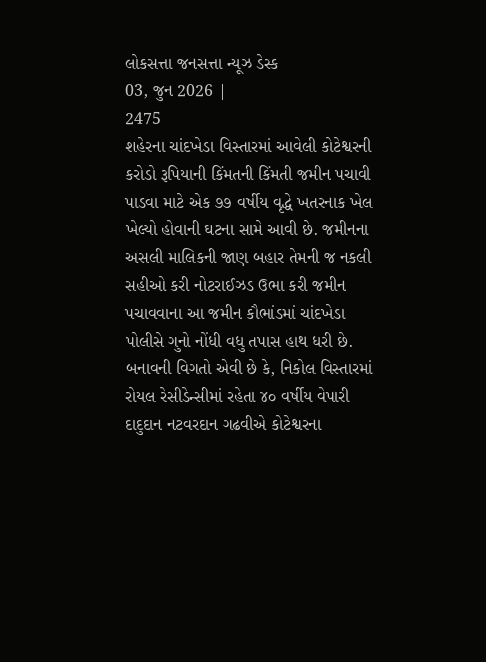લોકસત્તા જનસત્તા ન્યૂઝ ડેસ્ક
03, જુન 2026 |
2475
શહેરના ચાંદખેડા વિસ્તારમાં આવેલી કોટેશ્વરની કરોડો રૂપિયાની કિંમતની કિંમતી જમીન પચાવી પાડવા માટે એક ૭૭ વર્ષીય વૃદ્ધે ખતરનાક ખેલ ખેલ્યો હોવાની ઘટના સામે આવી છે. જમીનના અસલી માલિકની જાણ બહાર તેમની જ નકલી સહીઓ કરી નોટરાઈઝડ ઉભા કરી જમીન પચાવવાના આ જમીન કૌભાંડમાં ચાંદખેડા પોલીસે ગુનો નોંધી વધુ તપાસ હાથ ધરી છે. બનાવની વિગતો એવી છે કે, નિકોલ વિસ્તારમાં રોયલ રેસીડેન્સીમાં રહેતા ૪૦ વર્ષીય વેપારી દાદુદાન નટવરદાન ગઢવીએ કોટેશ્વરના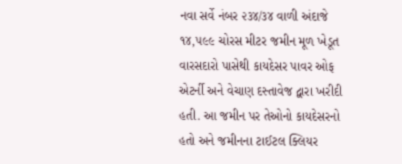નવા સર્વે નંબર ૨૩૪/૩૪ વાળી અંદાજે ૧૪,૫૯૯ ચોરસ મીટર જમીન મૂળ ખેડૂત વારસદારો પાસેથી કાયદેસર પાવર ઓફ એટર્ની અને વેચાણ દસ્તાવેજ દ્વારા ખરીદી હતી. આ જમીન પર તેઓનો કાયદેસરનો હતો અને જમીનના ટાઈટલ ક્લિયર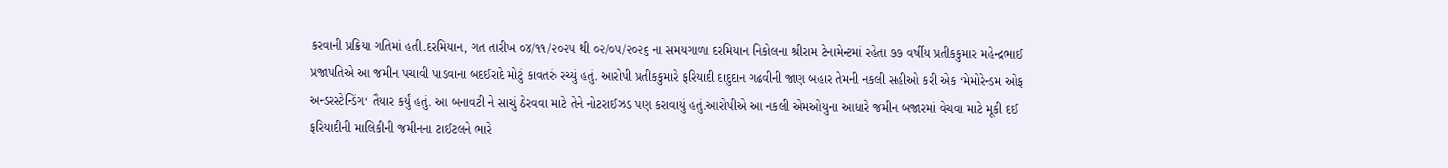કરવાની પ્રક્રિયા ગતિમાં હતી.દરમિયાન, ગત તારીખ ૦૪/૧૧/૨૦૨૫ થી ૦૨/૦૫/૨૦૨૬ ના સમયગાળા દરમિયાન નિકોલના શ્રીરામ ટેનામેન્ટમાં રહેતા ૭૭ વર્ષીય પ્રતીકકુમાર મહેન્દ્રભાઈ પ્રજાપતિએ આ જમીન પચાવી પાડવાના બદઈરાદે મોટું કાવતરું રચ્યું હતું. આરોપી પ્રતીકકુમારે ફરિયાદી દાદુદાન ગઢવીની જાણ બહાર તેમની નકલી સહીઓ કરી એક ‘મેમોરેન્ડમ ઓફ અન્ડરસ્ટેન્ડિંગ‘ તૈયાર કર્યું હતું. આ બનાવટી ને સાચું ઠેરવવા માટે તેને નોટરાઈઝડ પણ કરાવાયું હતું.આરોપીએ આ નકલી એમઓયુના આધારે જમીન બજારમાં વેચવા માટે મૂકી દઈ ફરિયાદીની માલિકીની જમીનના ટાઈટલને ભારે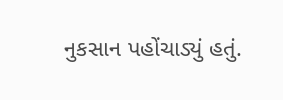નુકસાન પહોંચાડ્યું હતું.